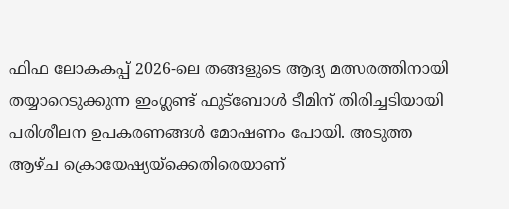ഫിഫ ലോകകപ്പ് 2026-ലെ തങ്ങളുടെ ആദ്യ മത്സരത്തിനായി തയ്യാറെടുക്കുന്ന ഇംഗ്ലണ്ട് ഫുട്ബോൾ ടീമിന് തിരിച്ചടിയായി പരിശീലന ഉപകരണങ്ങൾ മോഷണം പോയി. അടുത്ത ആഴ്ച ക്രൊയേഷ്യയ്ക്കെതിരെയാണ്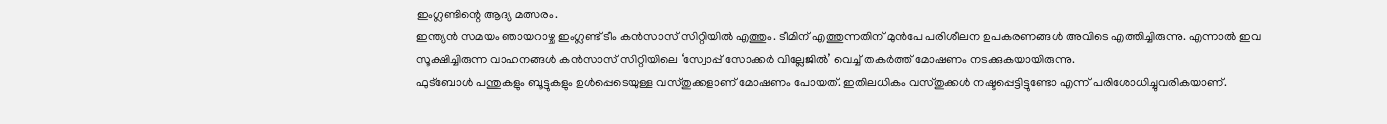ഇംഗ്ലണ്ടിന്റെ ആദ്യ മത്സരം.
ഇന്ത്യൻ സമയം ഞായറാഴ്ച ഇംഗ്ലണ്ട് ടീം കൻസാസ് സിറ്റിയിൽ എത്തും. ടീമിന് എത്തുന്നതിന് മുൻപേ പരിശീലന ഉപകരണങ്ങൾ അവിടെ എത്തിച്ചിരുന്നു. എന്നാൽ ഇവ സൂക്ഷിച്ചിരുന്ന വാഹനങ്ങൾ കൻസാസ് സിറ്റിയിലെ ‘സ്വോപ്പ് സോക്കർ വില്ലേജിൽ’ വെച്ച് തകർത്ത് മോഷണം നടക്കുകയായിരുന്നു.
ഫുട്ബോൾ പന്തുകളും ബൂട്ടുകളും ഉൾപ്പെടെയുള്ള വസ്തുക്കളാണ് മോഷണം പോയത്. ഇതിലധികം വസ്തുക്കൾ നഷ്ടപ്പെട്ടിട്ടുണ്ടോ എന്ന് പരിശോധിച്ചുവരികയാണ്.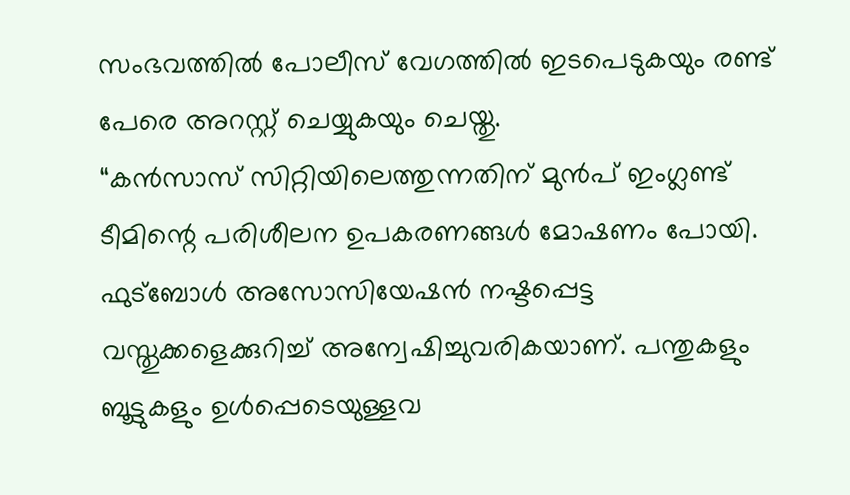സംഭവത്തിൽ പോലീസ് വേഗത്തിൽ ഇടപെടുകയും രണ്ട് പേരെ അറസ്റ്റ് ചെയ്യുകയും ചെയ്തു.
“കൻസാസ് സിറ്റിയിലെത്തുന്നതിന് മുൻപ് ഇംഗ്ലണ്ട് ടീമിന്റെ പരിശീലന ഉപകരണങ്ങൾ മോഷണം പോയി. ഫുട്ബോൾ അസോസിയേഷൻ നഷ്ടപ്പെട്ട വസ്തുക്കളെക്കുറിച്ച് അന്വേഷിച്ചുവരികയാണ്. പന്തുകളും ബൂട്ടുകളും ഉൾപ്പെടെയുള്ളവ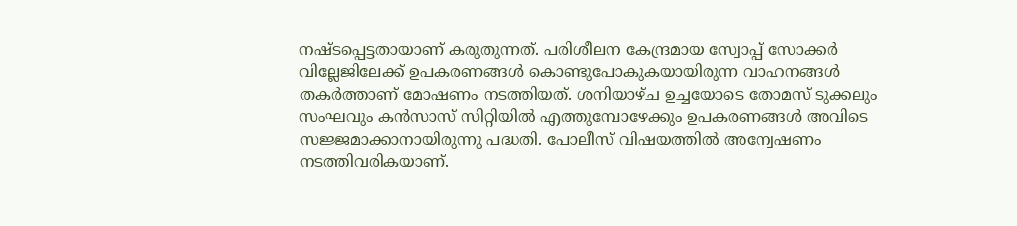നഷ്ടപ്പെട്ടതായാണ് കരുതുന്നത്. പരിശീലന കേന്ദ്രമായ സ്വോപ്പ് സോക്കർ വില്ലേജിലേക്ക് ഉപകരണങ്ങൾ കൊണ്ടുപോകുകയായിരുന്ന വാഹനങ്ങൾ തകർത്താണ് മോഷണം നടത്തിയത്. ശനിയാഴ്ച ഉച്ചയോടെ തോമസ് ടുക്കലും സംഘവും കൻസാസ് സിറ്റിയിൽ എത്തുമ്പോഴേക്കും ഉപകരണങ്ങൾ അവിടെ സജ്ജമാക്കാനായിരുന്നു പദ്ധതി. പോലീസ് വിഷയത്തിൽ അന്വേഷണം നടത്തിവരികയാണ്.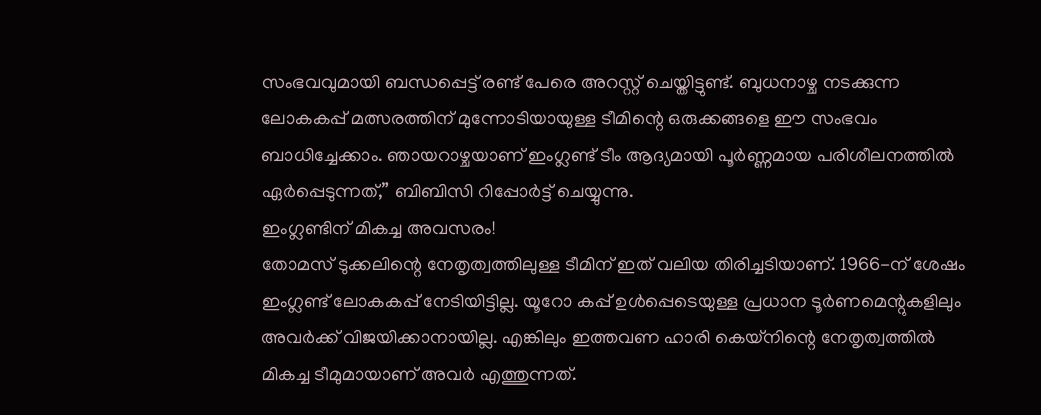സംഭവവുമായി ബന്ധപ്പെട്ട് രണ്ട് പേരെ അറസ്റ്റ് ചെയ്തിട്ടുണ്ട്. ബുധനാഴ്ച നടക്കുന്ന ലോകകപ്പ് മത്സരത്തിന് മുന്നോടിയായുള്ള ടീമിന്റെ ഒരുക്കങ്ങളെ ഈ സംഭവം ബാധിച്ചേക്കാം. ഞായറാഴ്ചയാണ് ഇംഗ്ലണ്ട് ടീം ആദ്യമായി പൂർണ്ണമായ പരിശീലനത്തിൽ ഏർപ്പെടുന്നത്,” ബിബിസി റിപ്പോർട്ട് ചെയ്യുന്നു.
ഇംഗ്ലണ്ടിന് മികച്ച അവസരം!
തോമസ് ടുക്കലിന്റെ നേതൃത്വത്തിലുള്ള ടീമിന് ഇത് വലിയ തിരിച്ചടിയാണ്. 1966-ന് ശേഷം ഇംഗ്ലണ്ട് ലോകകപ്പ് നേടിയിട്ടില്ല. യൂറോ കപ്പ് ഉൾപ്പെടെയുള്ള പ്രധാന ടൂർണമെന്റുകളിലും അവർക്ക് വിജയിക്കാനായില്ല. എങ്കിലും ഇത്തവണ ഹാരി കെയ്നിന്റെ നേതൃത്വത്തിൽ മികച്ച ടീമുമായാണ് അവർ എത്തുന്നത്.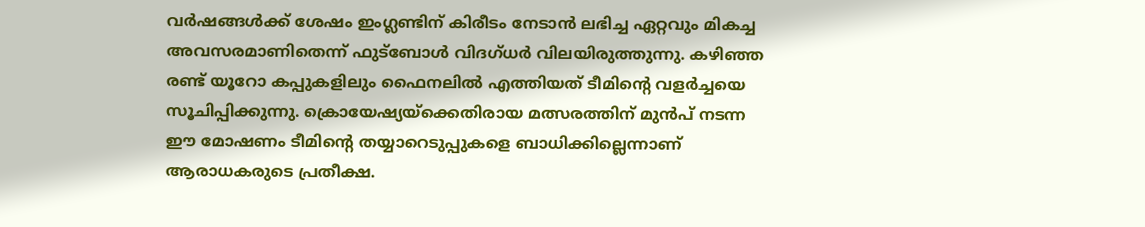വർഷങ്ങൾക്ക് ശേഷം ഇംഗ്ലണ്ടിന് കിരീടം നേടാൻ ലഭിച്ച ഏറ്റവും മികച്ച അവസരമാണിതെന്ന് ഫുട്ബോൾ വിദഗ്ധർ വിലയിരുത്തുന്നു. കഴിഞ്ഞ രണ്ട് യൂറോ കപ്പുകളിലും ഫൈനലിൽ എത്തിയത് ടീമിന്റെ വളർച്ചയെ സൂചിപ്പിക്കുന്നു. ക്രൊയേഷ്യയ്ക്കെതിരായ മത്സരത്തിന് മുൻപ് നടന്ന ഈ മോഷണം ടീമിന്റെ തയ്യാറെടുപ്പുകളെ ബാധിക്കില്ലെന്നാണ് ആരാധകരുടെ പ്രതീക്ഷ.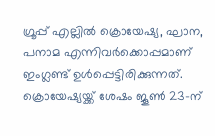ഗ്രൂപ്പ് എല്ലിൽ ക്രൊയേഷ്യ, ഘാന, പനാമ എന്നിവർക്കൊപ്പമാണ് ഇംഗ്ലണ്ട് ഉൾപ്പെട്ടിരിക്കുന്നത്. ക്രൊയേഷ്യയ്ക്ക് ശേഷം ജൂൺ 23-ന്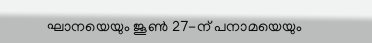ഘാനയെയും ജൂൺ 27-ന് പനാമയെയും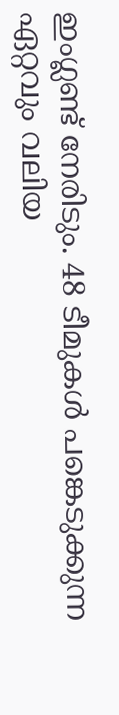ഇംഗ്ലണ്ട് നേരിടും. 48 ടീമുകൾ പങ്കെടുക്കുന്ന ഏറ്റവും വലിയ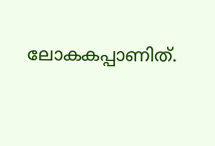ലോകകപ്പാണിത്.